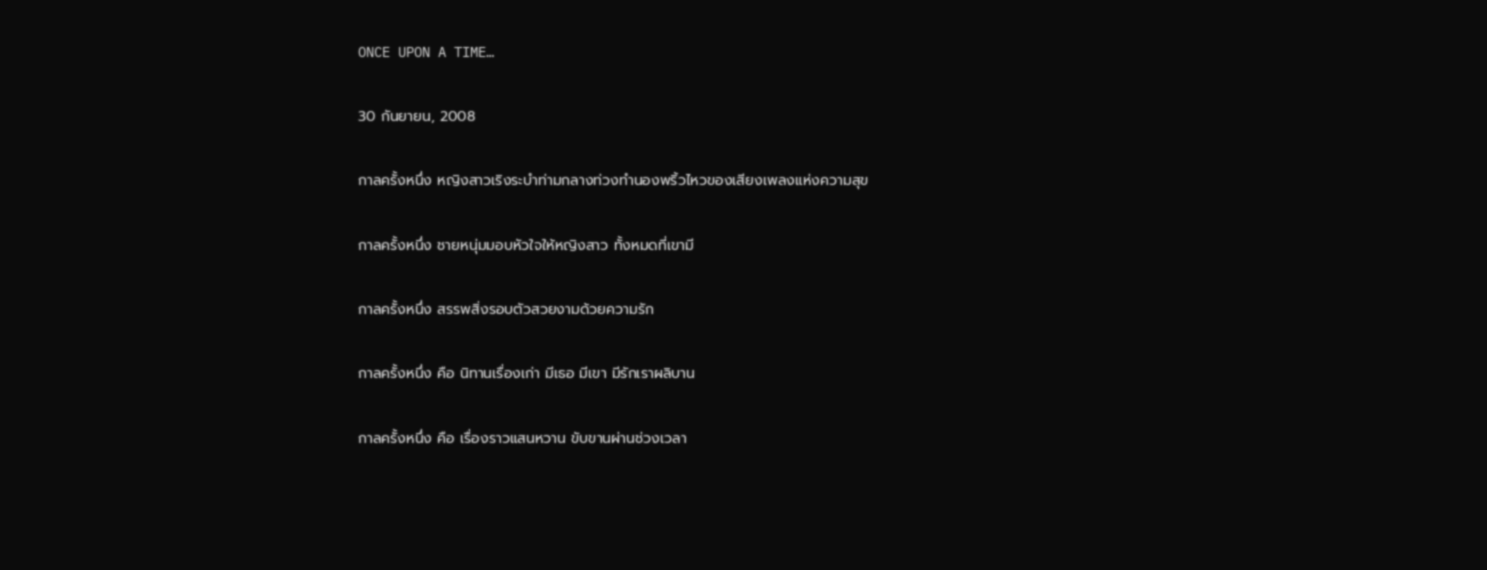ONCE UPON A TIME…

30 กันยายน, 2008

กาลครั้งหนึ่ง หญิงสาวเริงระบำท่ามกลางท่วงทำนองพริ้วไหวของเสียงเพลงแห่งความสุข

กาลครั้งหนึ่ง ชายหนุ่มมอบหัวใจให้หญิงสาว ทั้งหมดที่เขามี

กาลครั้งหนึ่ง สรรพสิ่งรอบตัวสวยงามด้วยความรัก

กาลครั้งหนึ่ง คือ นิทานเรื่องเก่า มีเธอ มีเขา มีรักเราผลิบาน

กาลครั้งหนึ่ง คือ เรื่องราวแสนหวาน ขับขานผ่านช่วงเวลา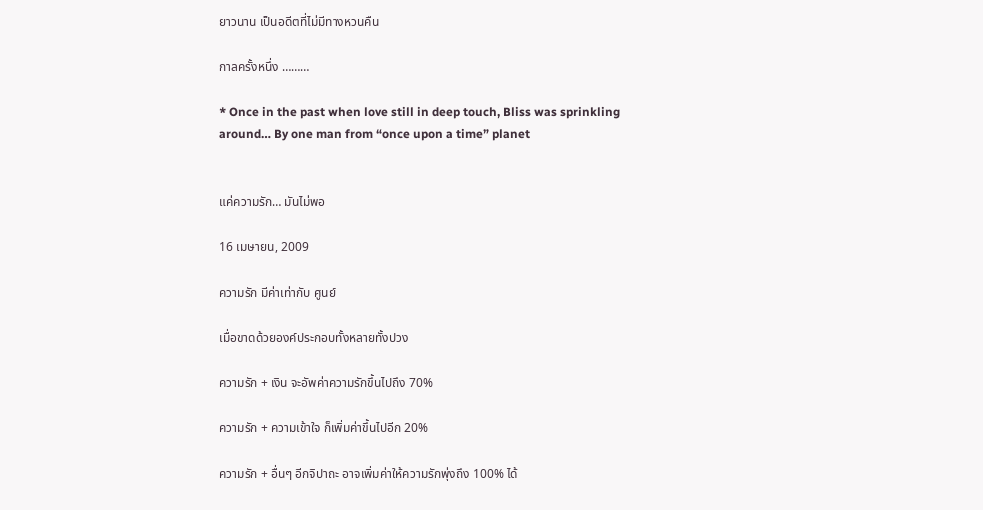ยาวนาน เป็นอดีตที่ไม่มีทางหวนคืน

กาลครั้งหนึ่ง ………

* Once in the past when love still in deep touch, Bliss was sprinkling around… By one man from “once upon a time” planet


แค่ความรัก… มันไม่พอ

16 เมษายน, 2009

ความรัก มีค่าเท่ากับ ศูนย์

เมื่อขาดด้วยองค์ประกอบทั้งหลายทั้งปวง

ความรัก + เงิน จะอัพค่าความรักขึ้นไปถึง 70%

ความรัก + ความเข้าใจ ก็เพิ่มค่าขึ้นไปอีก 20%

ความรัก + อื่นๆ อีกจิปาถะ อาจเพิ่มค่าให้ความรักพุ่งถึง 100% ได้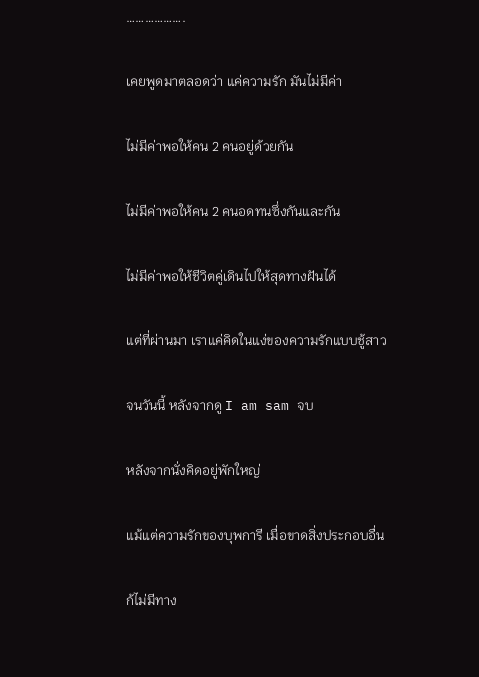……………….

เคยพูดมาตลอดว่า แค่ความรัก มันไม่มีค่า

ไม่มีค่าพอให้คน 2 คนอยู่ด้วยกัน

ไม่มีค่าพอให้คน 2 คนอดทนซึ่งกันและกัน

ไม่มีค่าพอให้ชีวิตคู่เดินไปให้สุดทางฝันได้

แต่ที่ผ่านมา เราแค่คิดในแง่ของความรักแบบชู้สาว

จนวันนี้ หลังจากดู I am sam จบ

หลังจากนั่งคิดอยู่พักใหญ่

แม้แต่ความรักของบุพการี เมื่อขาดสิ่งประกอบอื่น

ก้ไม่มีทาง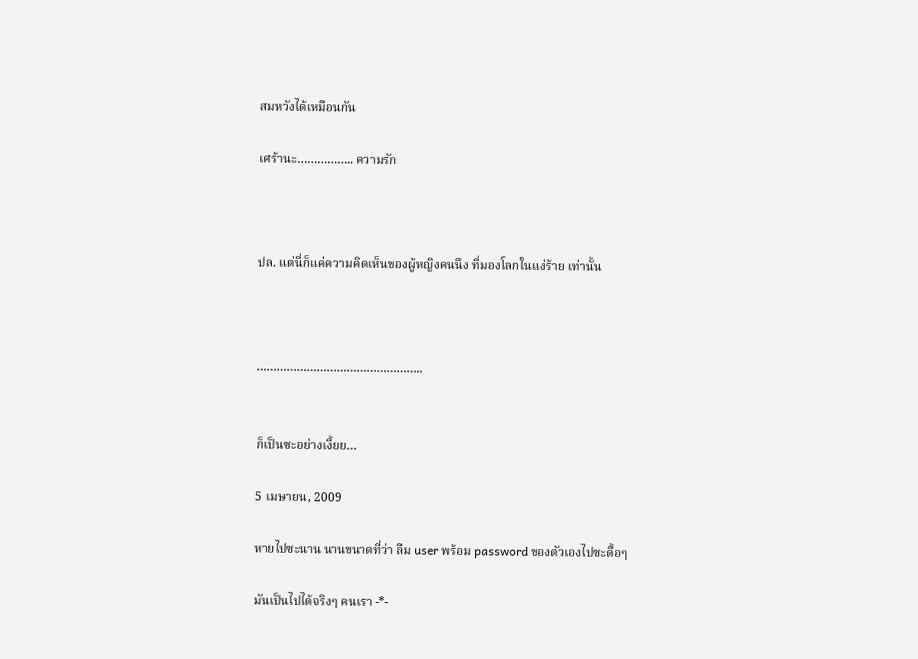สมหวังได้เหมือนกัน

เศร้านะ…………….. ความรัก



ปล. แต่นี่ก็แค่ความคิดเห็นของผู้หญิงคนนึง ที่มองโลกในแง่ร้าย เท่านั้น



…………………………………………..


ก็เป็นซะอย่างเงี้ยย…

5 เมษายน, 2009

หายไปซะนาน นานขนาดที่ว่า ลืม user พร้อม password ของตัวเองไปซะดื้อๆ

มันเป็นไปได้จริงๆ คนเรา -*-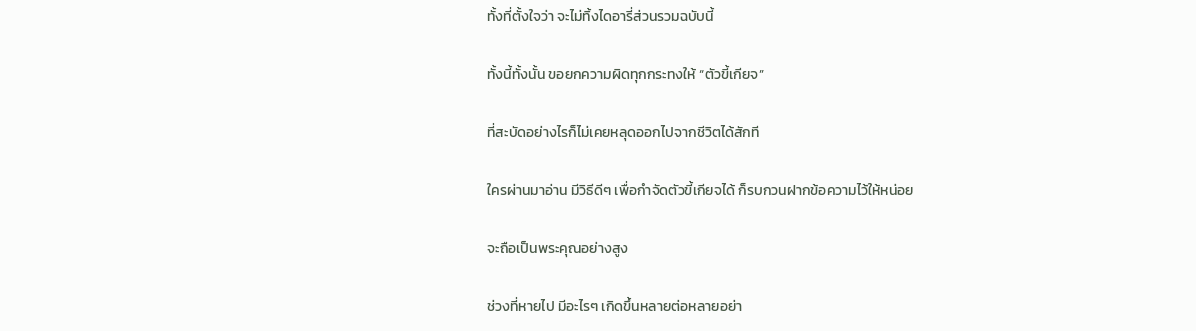ทั้งที่ตั้งใจว่า จะไม่ทิ้งไดอารี่ส่วนรวมฉบับนี้

ทั้งนี้ทั้งนั้น ขอยกความผิดทุกกระทงให้ “ตัวขี้เกียจ”

ที่สะบัดอย่างไรก็ไม่เคยหลุดออกไปจากชีวิตได้สักที

ใครผ่านมาอ่าน มีวิธีดีๆ เพื่อกำจัดตัวขี้เกียจได้ ก็รบกวนฝากข้อความไว้ให้หน่อย

จะถือเป็นพระคุณอย่างสูง

ช่วงที่หายไป มีอะไรๆ เกิดขึ้นหลายต่อหลายอย่า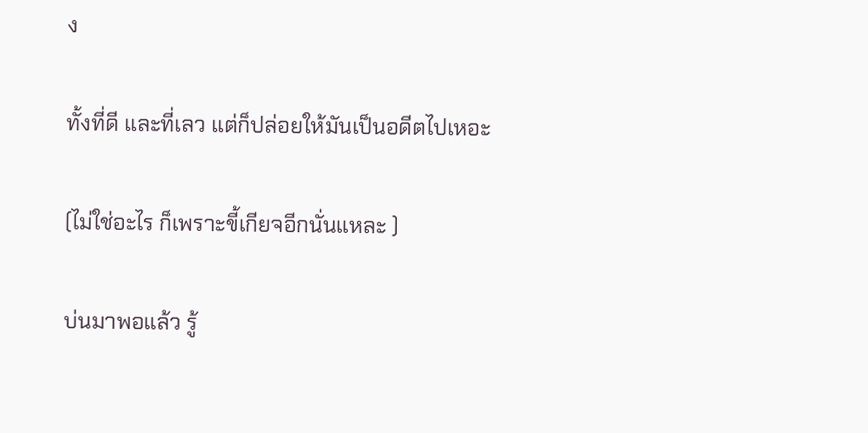ง

ทั้งที่ดี และที่เลว แต่ก็ปล่อยให้มันเป็นอดีตไปเหอะ

(ไม่ใช่อะไร ก็เพราะขี้เกียจอีกนั่นแหละ )

บ่นมาพอแล้ว รู้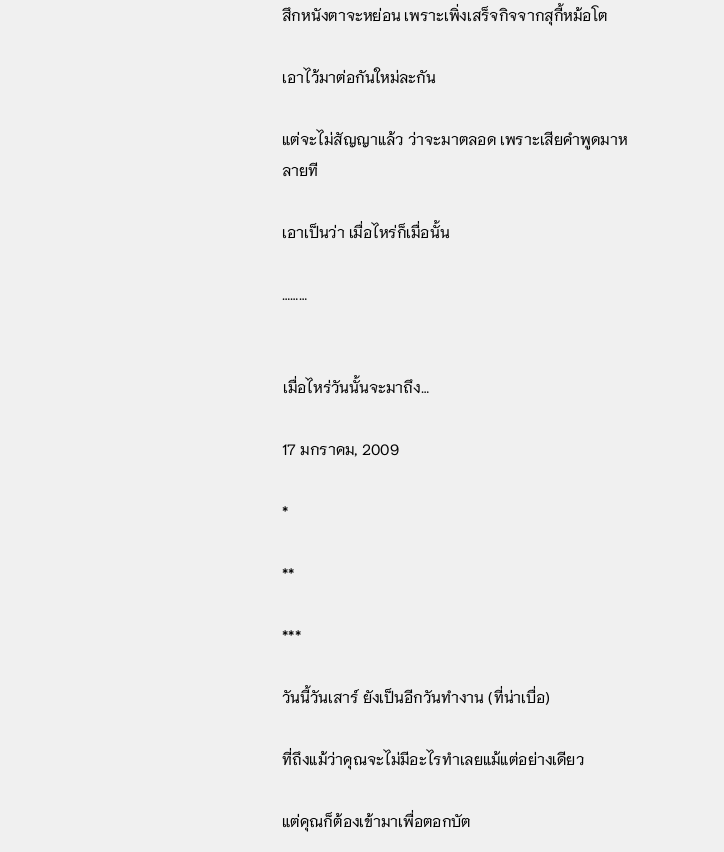สึกหนังตาจะหย่อน เพราะเพิ่งเสร็จกิจจากสุกี้หม้อโต

เอาไว้มาต่อกันใหม่ละกัน

แต่จะไม่สัญญาแล้ว ว่าจะมาตลอด เพราะเสียคำพูดมาหลายที

เอาเป็นว่า เมื่อไหร่ก็เมื่อนั้น

………


เมื่อไหร่วันนั้นจะมาถึง…

17 มกราคม, 2009

*

**

***

วันนี้วันเสาร์ ยังเป็นอีกวันทำงาน (ที่น่าเบื่อ)

ที่ถึงแม้ว่าคุณจะไม่มีอะไรทำเลยแม้แต่อย่างเดียว

แต่คุณก็ต้องเข้ามาเพื่อตอกบัต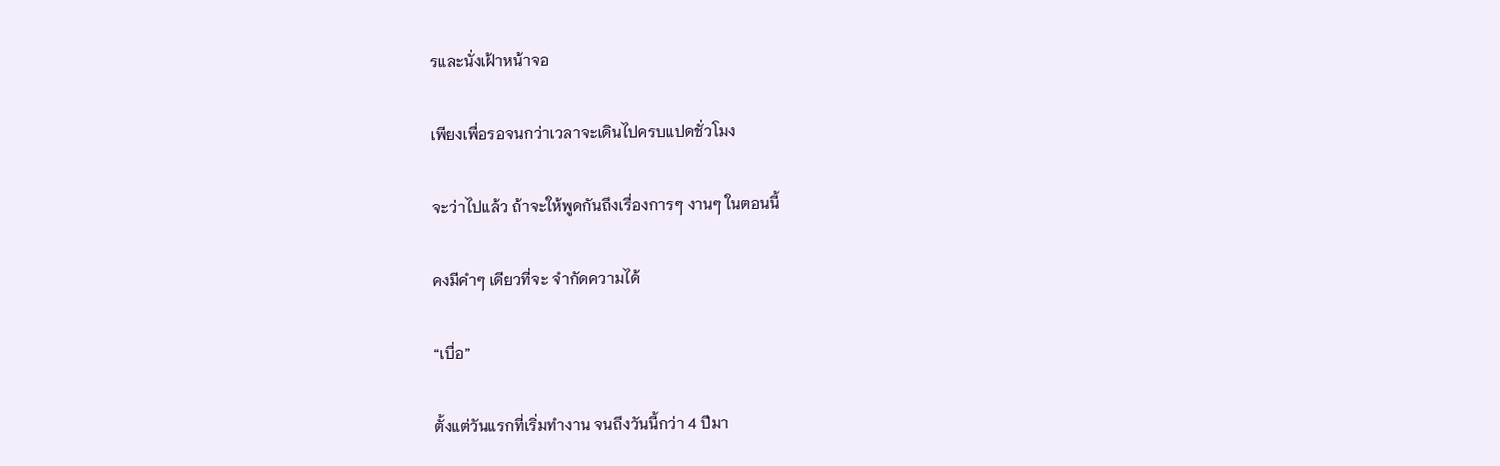รและนั่งเฝ้าหน้าจอ

เพียงเพื่อรอจนกว่าเวลาจะเดินไปครบแปดชั่วโมง

จะว่าไปแล้ว ถ้าจะให้พูดกันถึงเรื่องการๆ งานๆ ในตอนนี้

คงมีคำๆ เดียวที่จะ จำกัดความได้

“เบื่อ”

ตั้งแต่วันแรกที่เริ่มทำงาน จนถึงวันนี้กว่า 4 ปีมา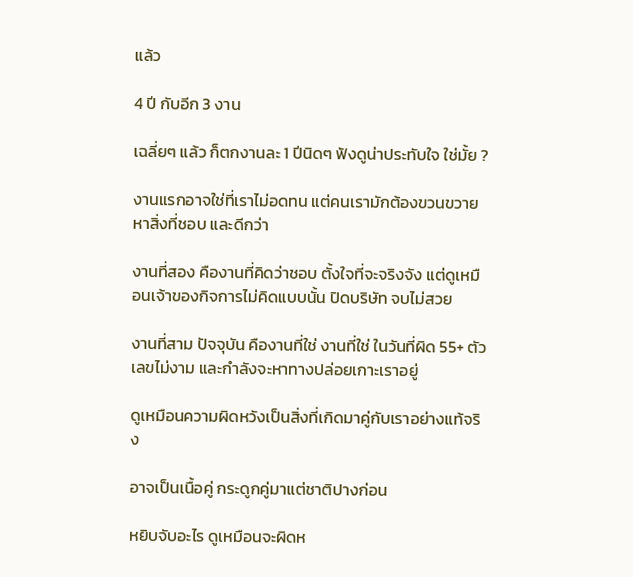แล้ว

4 ปี กับอีก 3 งาน

เฉลี่ยๆ แล้ว ก็ตกงานละ 1 ปีนิดๆ ฟังดูน่าประทับใจ ใช่มั้ย ?

งานแรกอาจใช่ที่เราไม่อดทน แต่คนเรามักต้องขวนขวายหาสิ่งที่ชอบ และดีกว่า

งานที่สอง คืองานที่คิดว่าชอบ ตั้งใจที่จะจริงจัง แต่ดูเหมือนเจ้าของกิจการไม่คิดแบบนั้น ปิดบริษัท จบไม่สวย

งานที่สาม ปัจจุบัน คืองานที่ใช่ งานที่ใช่ ในวันที่ผิด 55+ ตัวเลขไม่งาม และกำลังจะหาทางปล่อยเกาะเราอยู่

ดูเหมือนความผิดหวังเป็นสิ่งที่เกิดมาคู่กับเราอย่างแท้จริง

อาจเป็นเนื้อคู่ กระดูกคู่มาแต่ชาติปางก่อน

หยิบจับอะไร ดูเหมือนจะผิดห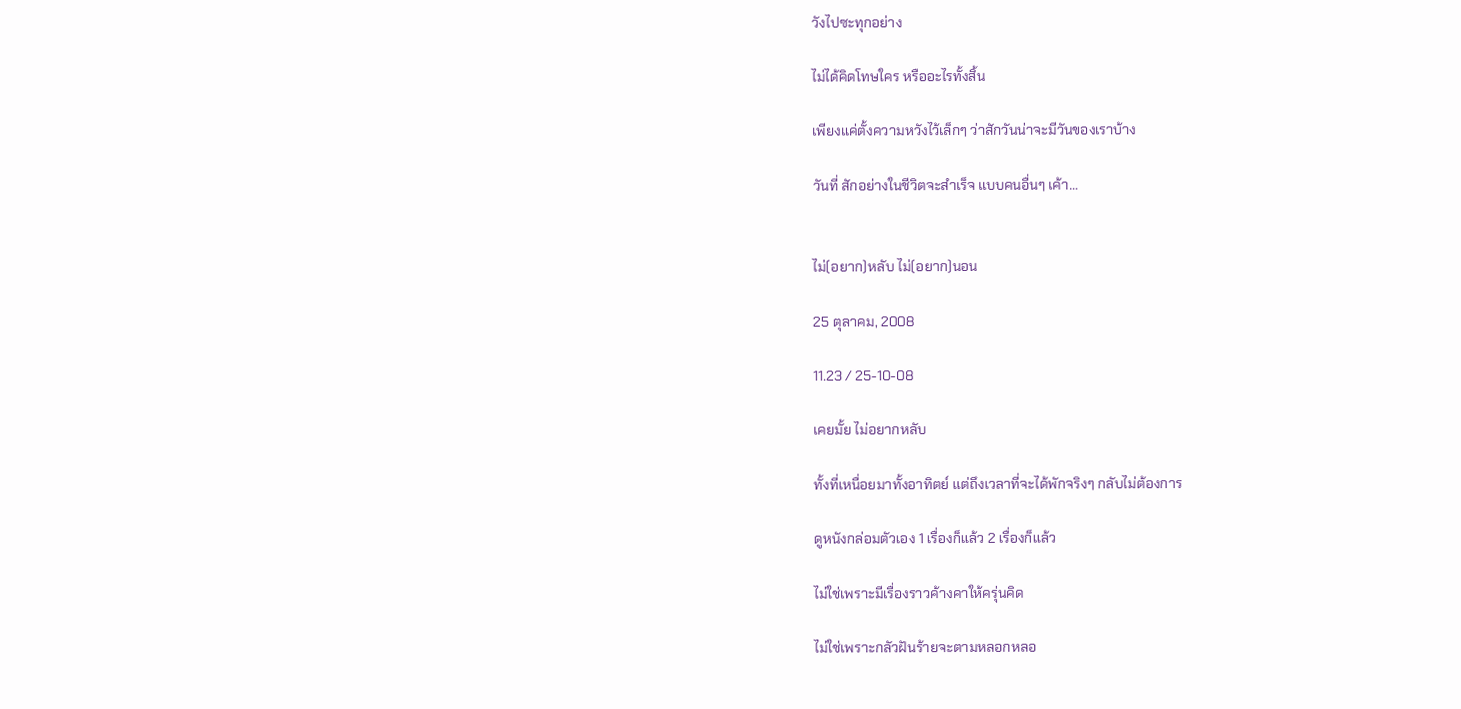วังไปซะทุกอย่าง

ไม่ได้คิดโทษใคร หรืออะไรทั้งสิ้น

เพียงแค่ตั้งความหวังไว้เล็กๆ ว่าสักวันน่าจะมีวันของเราบ้าง

วันที่ สักอย่างในชีวิตจะสำเร็จ แบบคนอื่นๆ เค้า…


ไม่(อยาก)หลับ ไม่(อยาก)นอน

25 ตุลาคม, 2008

11.23 / 25-10-08

เคยมั้ย ไม่อยากหลับ

ทั้งที่เหนื่อยมาทั้งอาทิตย์ แต่ถึงเวลาที่จะได้พักจริงๆ กลับไม่ต้องการ

ดูหนังกล่อมตัวเอง 1 เรื่องก็แล้ว 2 เรื่องก็แล้ว

ไม่ใช่เพราะมีเรื่องราวค้างคาให้ครุ่นคิด

ไม่ใช่เพราะกลัวฝันร้ายจะตามหลอกหลอ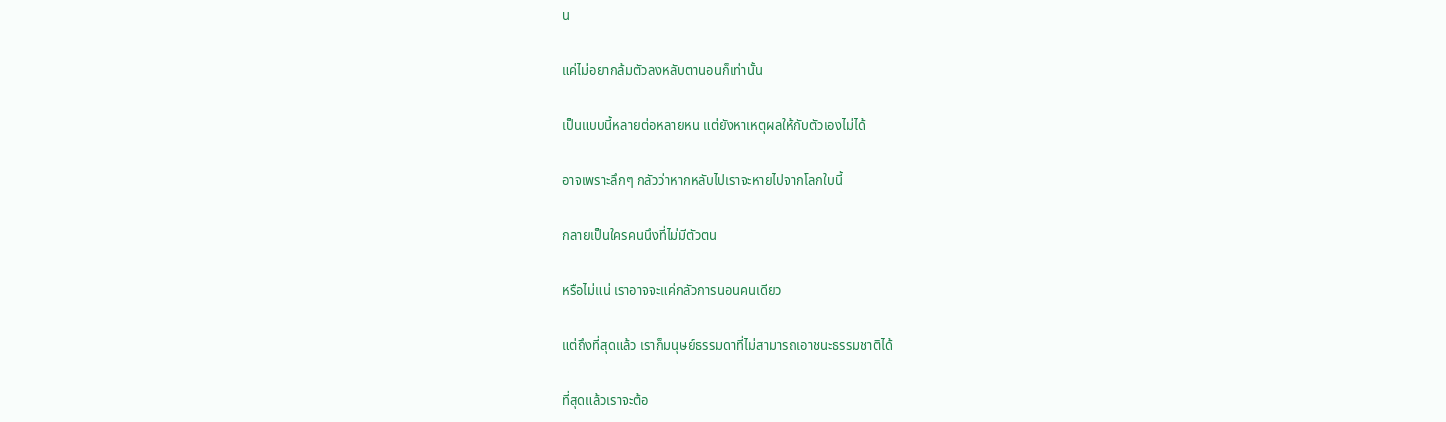น

แค่ไม่อยากล้มตัวลงหลับตานอนก็เท่านั้น

เป็นแบบนี้หลายต่อหลายหน แต่ยังหาเหตุผลให้กับตัวเองไม่ได้

อาจเพราะลึกๆ กลัวว่าหากหลับไปเราจะหายไปจากโลกใบนี้

กลายเป็นใครคนนึงที่ไม่มีตัวตน

หรือไม่แน่ เราอาจจะแค่กลัวการนอนคนเดียว

แต่ถึงที่สุดแล้ว เราก็มนุษย์ธรรมดาที่ไม่สามารถเอาชนะธรรมชาติได้

ที่สุดแล้วเราจะต้อ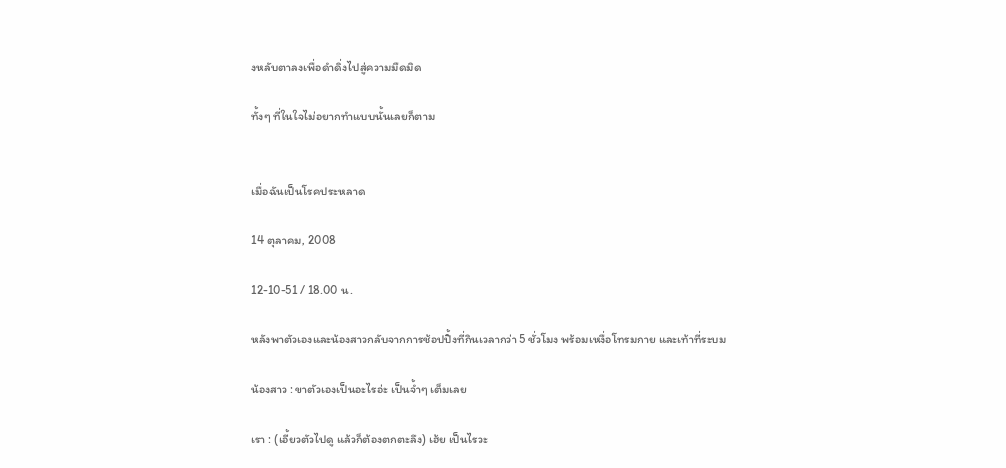งหลับตาลงเพื่อดำดิ่งไปสู่ความมืดมิด

ทั้งๆ ที่ในใจไม่อยากทำแบบนั้นเลยก็ตาม


เมื่อฉันเป็นโรคประหลาด

14 ตุลาคม, 2008

12-10-51 / 18.00 น.

หลังพาตัวเองและน้องสาวกลับจากการช้อปปิ้งที่กินเวลากว่า 5 ชั่วโมง พร้อมเหงื่อโทรมกาย และเท้าที่ระบม

น้องสาว : ขาตัวเองเป็นอะไรอ่ะ เป็นจ้ำๆ เต็มเลย

เรา : (เอี้ยวตัวไปดู แล้วก็ต้องตกตะลึง) เฮ้ย เป็นไรวะ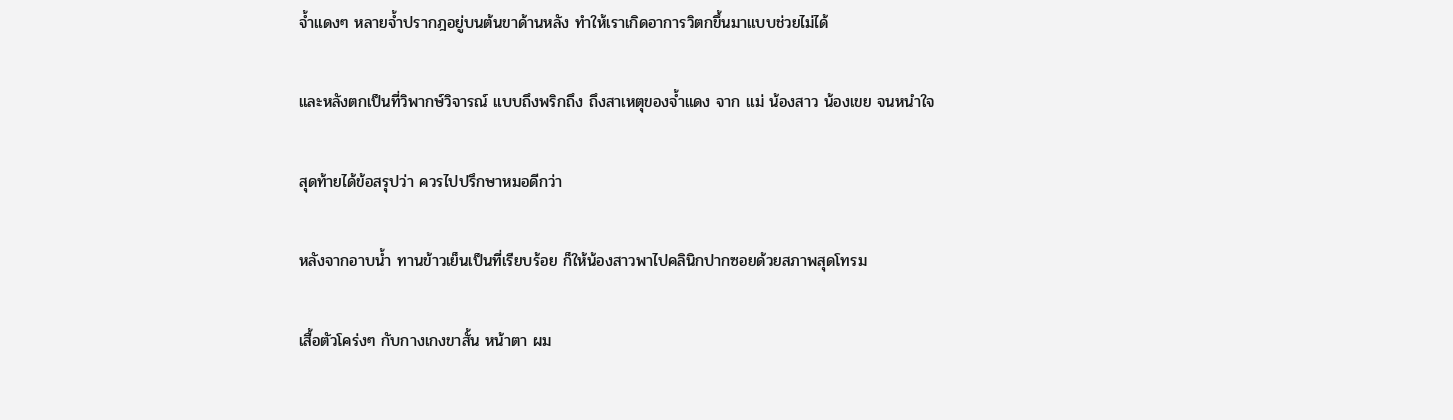จ้ำแดงๆ หลายจ้ำปรากฎอยู่บนต้นขาด้านหลัง ทำให้เราเกิดอาการวิตกขึ้นมาแบบช่วยไม่ได้

และหลังตกเป็นที่วิพากษ์วิจารณ์ แบบถึงพริกถึง ถึงสาเหตุของจ้ำแดง จาก แม่ น้องสาว น้องเขย จนหนำใจ

สุดท้ายได้ข้อสรุปว่า ควรไปปรึกษาหมอดีกว่า

หลังจากอาบน้ำ ทานข้าวเย็นเป็นที่เรียบร้อย ก็ให้น้องสาวพาไปคลินิกปากซอยด้วยสภาพสุดโทรม

เสื้อตัวโคร่งๆ กับกางเกงขาสั้น หน้าตา ผม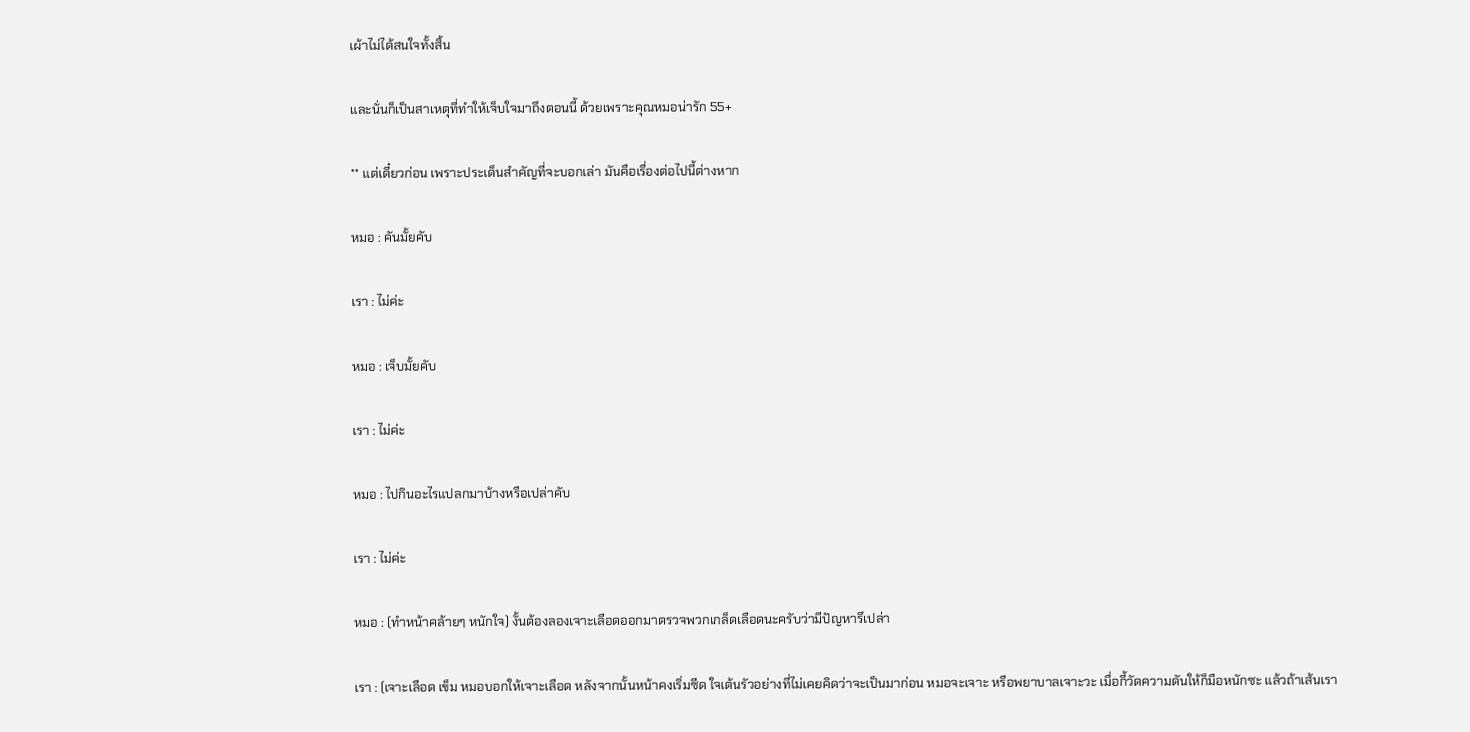เผ้าไม่ได้สนใจทั้งสิ้น

และนั่นก็เป็นสาเหตุที่ทำให้เจ็บใจมาถึงตอนนี้ ด้วยเพราะคุณหมอน่ารัก 55+

** แต่เดี๋ยวก่อน เพราะประเด็นสำคัญที่จะบอกเล่า มันคือเรื่องต่อไปนี้ต่างหาก

หมอ : คันมั้ยคับ

เรา : ไม่ค่ะ

หมอ : เจ็บมั้ยคับ

เรา : ไม่ค่ะ

หมอ : ไปกินอะไรแปลกมาบ้างหรือเปล่าคับ

เรา : ไม่ค่ะ

หมอ : (ทำหน้าคล้ายๆ หนักใจ) งั้นต้องลองเจาะเลือดออกมาตรวจพวกเกล็ดเลือดนะครับว่ามีปัญหารึเปล่า

เรา : (เจาะเลือด เข็ม หมอบอกให้เจาะเลือด หลังจากนั้นหน้าคงเริ่มซีด ใจเต้นรัวอย่างที่ไม่เคยคิดว่าจะเป็นมาก่อน หมอจะเจาะ หรือพยาบาลเจาะวะ เมื่อกี้วัดความดันให้ก็มือหนักซะ แล้วถ้าเส้นเรา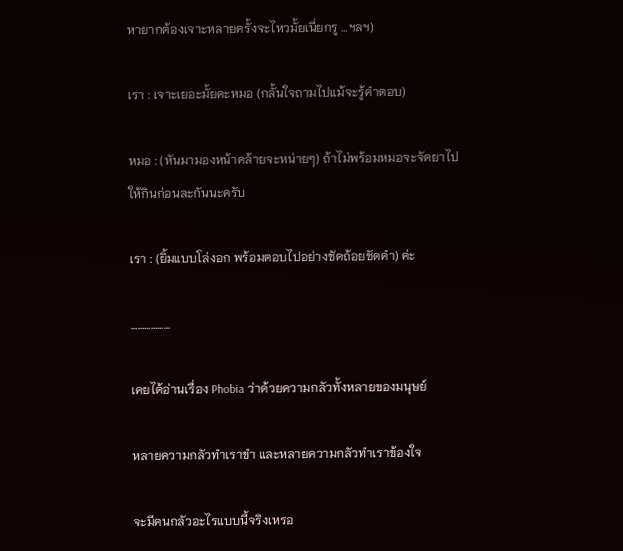หายากต้องเจาะหลายครั้งจะไหวมั้ยเนี่ยกรู …ฯลฯ)

เรา : เจาะเยอะมั้ยคะหมอ (กลั้นใจถามไปแม้จะรู้คำตอบ)

หมอ : (หันมามองหน้าคล้ายจะหน่ายๆ) ถ้าไม่พร้อมหมอจะจัดยาไปให้กินก่อนละกันนะครับ

เรา : (ยิ้มแบบโล่งอก พร้อมตอบไปอย่างชัดถ้อยชัดคำ) ค่ะ

………………

เคยได้อ่านเรื่อง Phobia ว่าด้วยความกลัวทั้งหลายของมนุษย์

หลายความกลัวทำเราขำ และหลายความกลัวทำเราข้องใจ

จะมีคนกลัวอะไรแบบนี้จริงเหรอ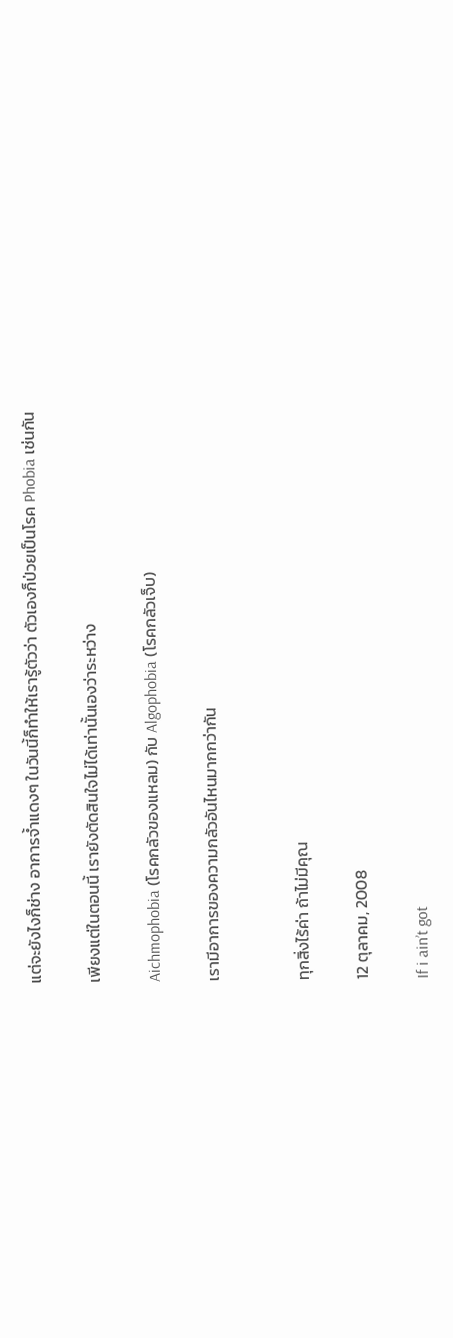แต่จะยังไงก็ช่าง อาการจ้ำแดงๆ ในวันนี้ก็ทำให้เรารู้ตัวว่า ตัวเองก็ป่วยเป็นโรค Phobia เช่นกัน

เพียงแต่ในตอนนี้ เรายังตัดสินใจไม่ได้เท่านั้นเองว่าระหว่าง

Aichmophobia (โรคกลัวของแหลม) กับ Algophobia (โรคกลัวเจ็บ)

เรามีอาการของความกลัวอันไหนมากกว่ากัน


ทุกสิ่งไร้ค่า ถ้าไม่มีคุณ

12 ตุลาคม, 2008

If i ain’t got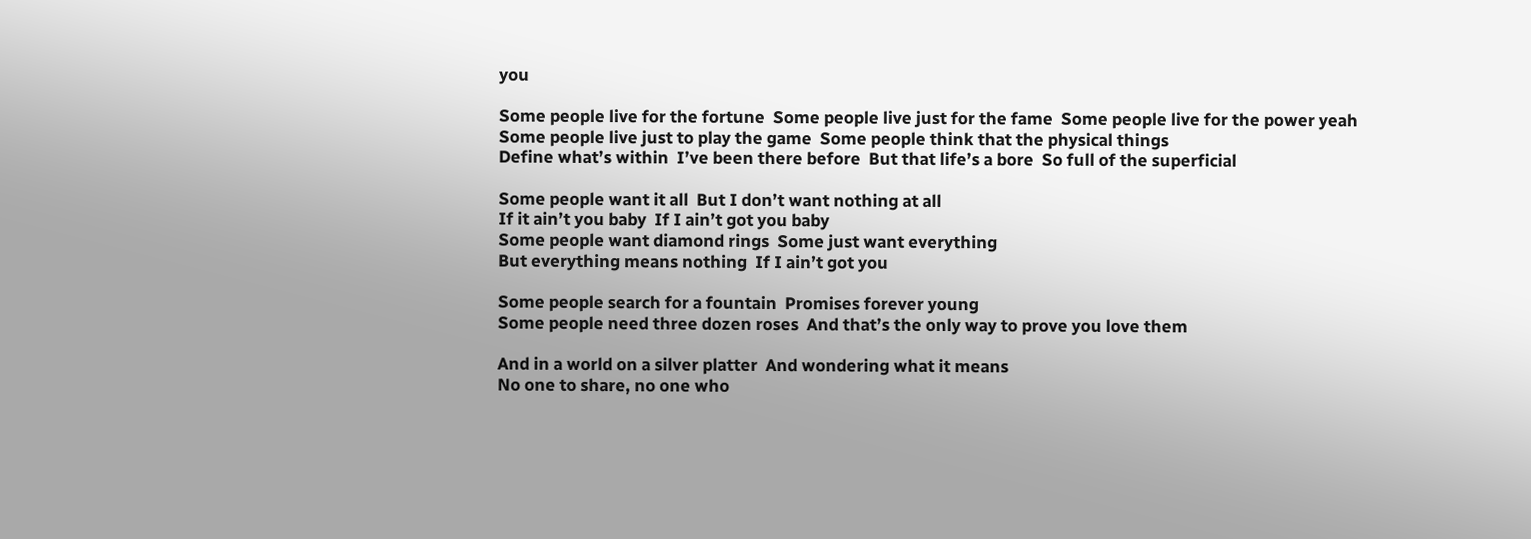you

Some people live for the fortune  Some people live just for the fame  Some people live for the power yeah
Some people live just to play the game  Some people think that the physical things
Define what’s within  I’ve been there before  But that life’s a bore  So full of the superficial

Some people want it all  But I don’t want nothing at all
If it ain’t you baby  If I ain’t got you baby
Some people want diamond rings  Some just want everything
But everything means nothing  If I ain’t got you

Some people search for a fountain  Promises forever young
Some people need three dozen roses  And that’s the only way to prove you love them

And in a world on a silver platter  And wondering what it means
No one to share, no one who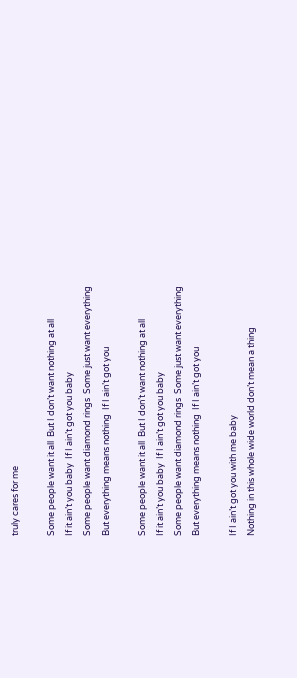truly cares for me

Some people want it all  But I don’t want nothing at all
If it ain’t you baby  If I ain’t got you baby
Some people want diamond rings  Some just want everything
But everything means nothing  If I ain’t got you

Some people want it all  But I don’t want nothing at all
If it ain’t you baby  If I ain’t got you baby
Some people want diamond rings  Some just want everything
But everything means nothing  If I ain’t got you

If I ain’t got you with me baby
Nothing in this whole wide world don’t mean a thing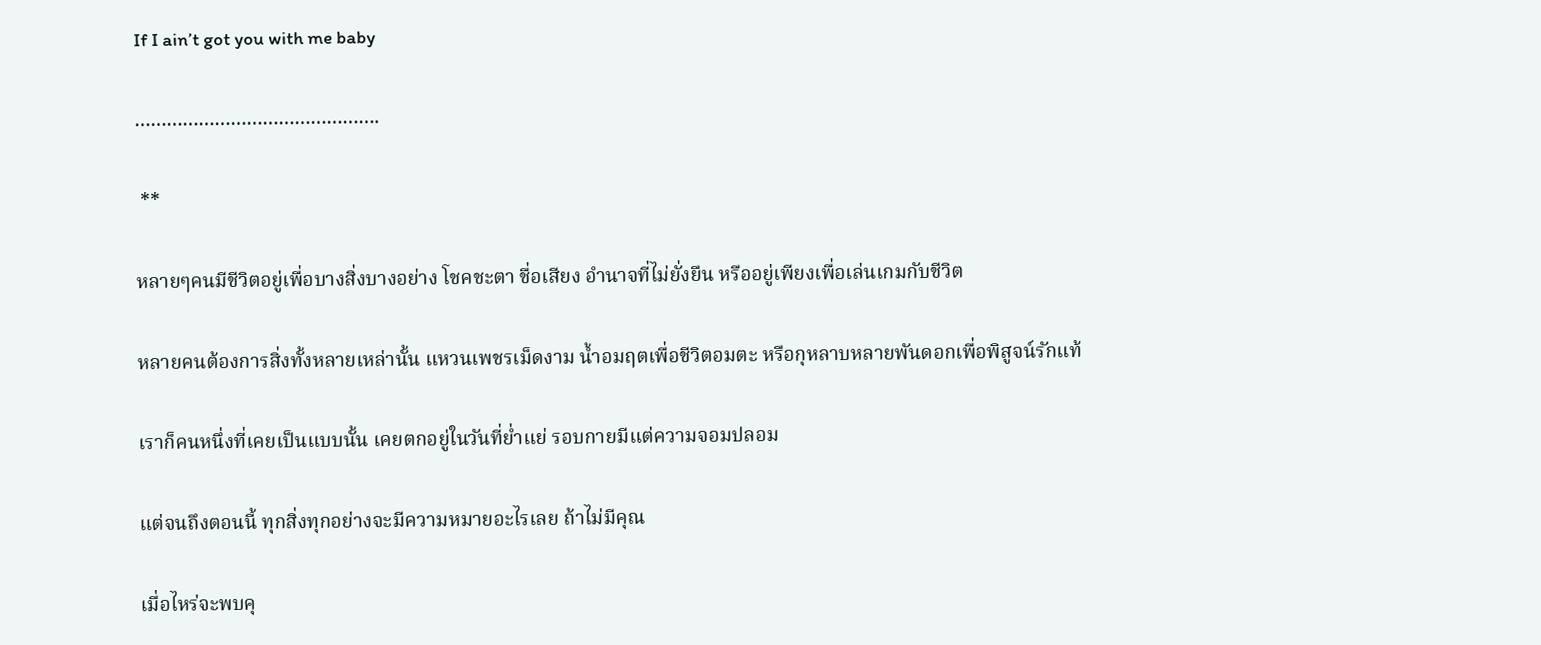If I ain’t got you with me baby

……………………………………….

 **

หลายๆคนมีชีวิตอยู่เพื่อบางสิ่งบางอย่าง โชคชะตา ชื่อเสียง อำนาจที่ไม่ยั่งยืน หรืออยู่เพียงเพื่อเล่นเกมกับชีวิต

หลายคนต้องการสิ่งทั้งหลายเหล่านั้น แหวนเพชรเม็ดงาม น้ำอมฤตเพื่อชีวิตอมตะ หรือกุหลาบหลายพันดอกเพื่อพิสูจน์รักแท้

เราก็คนหนึ่งที่เคยเป็นแบบนั้น เคยตกอยู่ในวันที่ย่ำแย่ รอบกายมีแต่ความจอมปลอม

แต่จนถึงตอนนี้ ทุกสิ่งทุกอย่างจะมีความหมายอะไรเลย ถ้าไม่มีคุณ

เมื่อไหร่จะพบคุ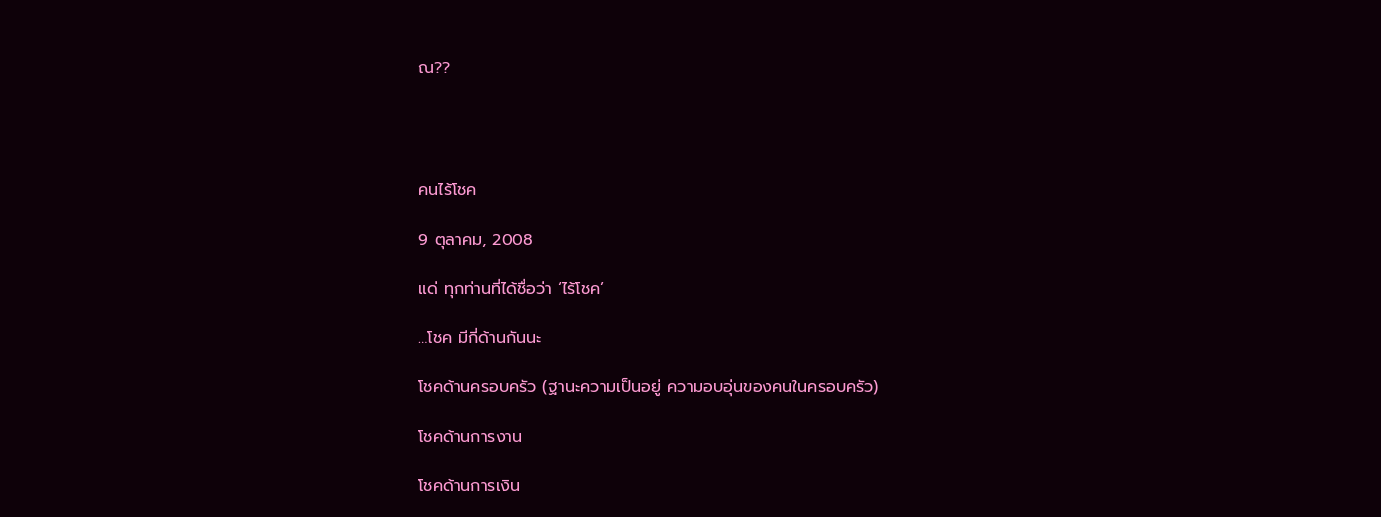ณ??




คนไร้โชค

9 ตุลาคม, 2008

แด่ ทุกท่านที่ได้ชื่อว่า ‘ไร้โชค’

…โชค มีกี่ด้านกันนะ

โชคด้านครอบครัว (ฐานะความเป็นอยู่ ความอบอุ่นของคนในครอบครัว)

โชคด้านการงาน

โชคด้านการเงิน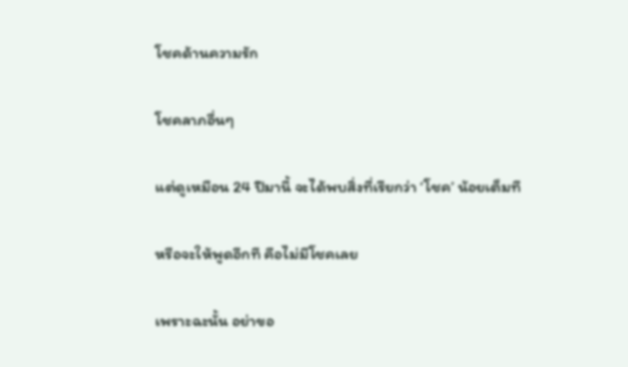โชคด้านความรัก

โชคลาภอื่นๆ

แต่ดูเหมือน 24 ปีมานี้ จะได้พบสิ่งที่เรียกว่า ‘โชค’ น้อยเต็มที

หรือจะให้พูดอีกที คือไม่มีโชคเลย

เพราะฉะนั้น อย่าขอ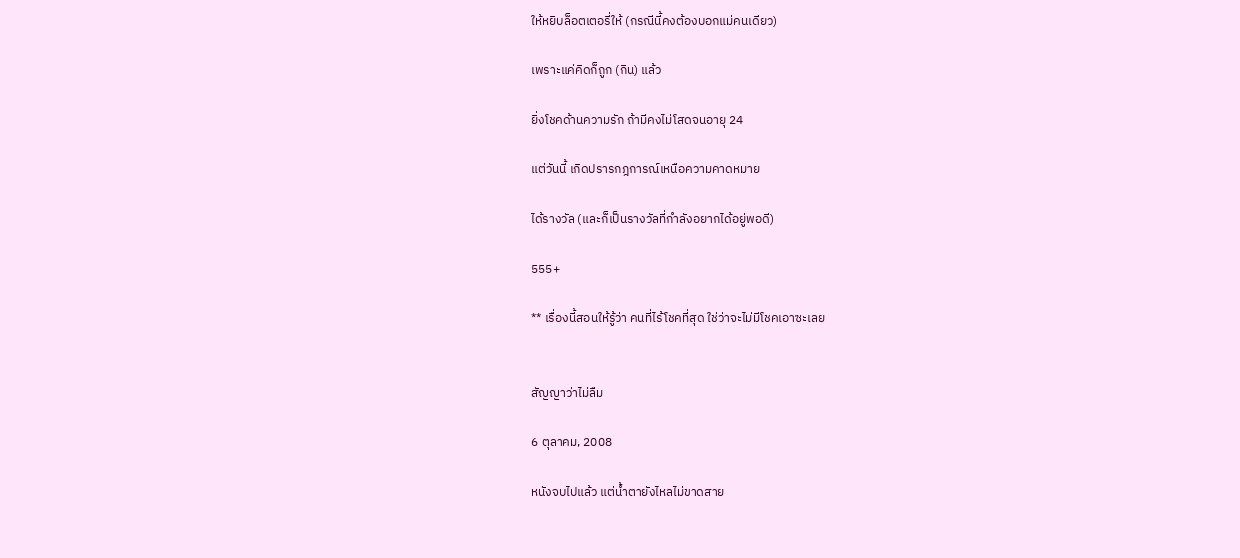ให้หยิบล็อตเตอรี่ให้ (กรณีนี้คงต้องบอกแม่คนเดียว)

เพราะแค่คิดก็ถูก (กิน) แล้ว

ยิ่งโชคด้านความรัก ถ้ามีคงไม่โสดจนอายุ 24

แต่วันนี้ เกิดปรารกฎการณ์เหนือความคาดหมาย

ได้รางวัล (และก็เป็นรางวัลที่กำลังอยากได้อยู่พอดี)

555+

** เรื่องนี้สอนให้รู้ว่า คนที่ไร้โชคที่สุด ใช่ว่าจะไม่มีโชคเอาซะเลย


สัญญาว่าไม่ลืม

6 ตุลาคม, 2008

หนังจบไปแล้ว แต่น้ำตายังไหลไม่ขาดสาย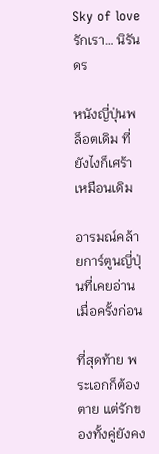Sky of love รักเรา… นิรันดร

หนังญี่ปุ่นพล็อตเดิม ที่ยังไงก็เศร้าเหมือนเดิม

อารมณ์คล้ายการ์ตูนญี่ปุ่นที่เคยอ่านเมื่อครั้งก่อน

ที่สุดท้าย พระเอกก็ต้องตาย แต่รักของทั้งคู่ยังคง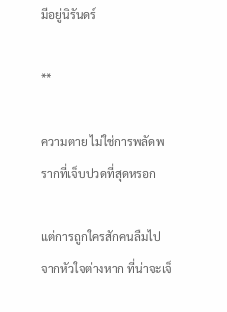มีอยู่นิรันดร์

**

ความตาย ไม่ใช่การพลัดพรากที่เจ็บปวดที่สุดหรอก

แต่การถูกใครสักคนลืมไปจากหัวใจต่างหาก ที่น่าจะเจ็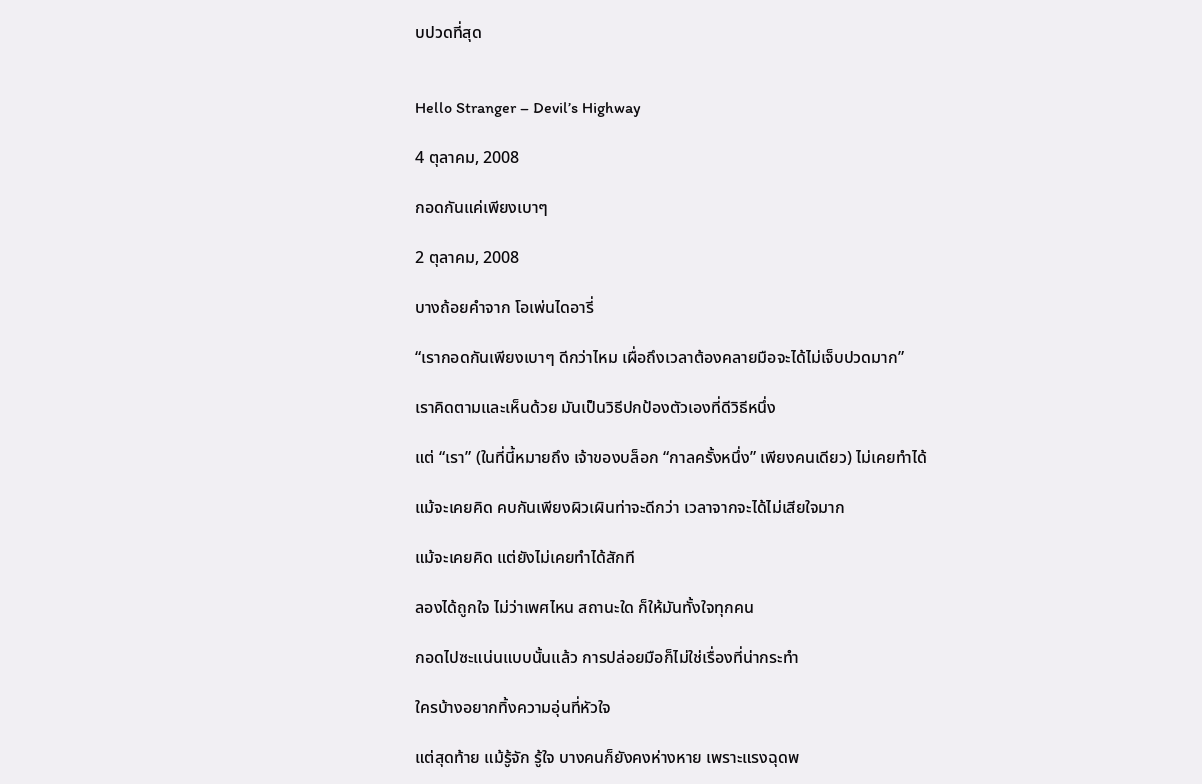บปวดที่สุด


Hello Stranger – Devil’s Highway

4 ตุลาคม, 2008

กอดกันแค่เพียงเบาๆ

2 ตุลาคม, 2008

บางถ้อยคำจาก โอเพ่นไดอารี่

“เรากอดกันเพียงเบาๆ ดีกว่าไหม เผื่อถึงเวลาต้องคลายมือจะได้ไม่เจ็บปวดมาก”

เราคิดตามและเห็นด้วย มันเป็นวิธีปกป้องตัวเองที่ดีวิธีหนึ่ง

แต่ “เรา” (ในที่นี้หมายถึง เจ้าของบล็อก “กาลครั้งหนึ่ง” เพียงคนเดียว) ไม่เคยทำได้

แม้จะเคยคิด คบกันเพียงผิวเผินท่าจะดีกว่า เวลาจากจะได้ไม่เสียใจมาก

แม้จะเคยคิด แต่ยังไม่เคยทำได้สักที

ลองได้ถูกใจ ไม่ว่าเพศไหน สถานะใด ก็ให้มันทั้งใจทุกคน

กอดไปซะแน่นแบบนั้นแล้ว การปล่อยมือก็ไม่ใช่เรื่องที่น่ากระทำ

ใครบ้างอยากทิ้งความอุ่นที่หัวใจ

แต่สุดท้าย แม้รู้จัก รู้ใจ บางคนก็ยังคงห่างหาย เพราะแรงฉุดพ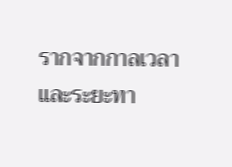รากจากกาลเวลา และระยะทา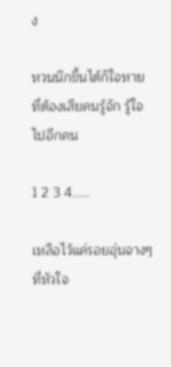ง

หวนนึกขึ้นได้ก็ใจหาย ที่ต้องเสียคนรู้จัก รู้ใจไปอีกคน

1 2 3 4……

เหลือไว้แค่รอยอุ่นจางๆ ที่หัวใจ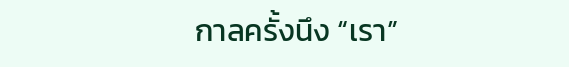กาลครั้งนึง “เรา”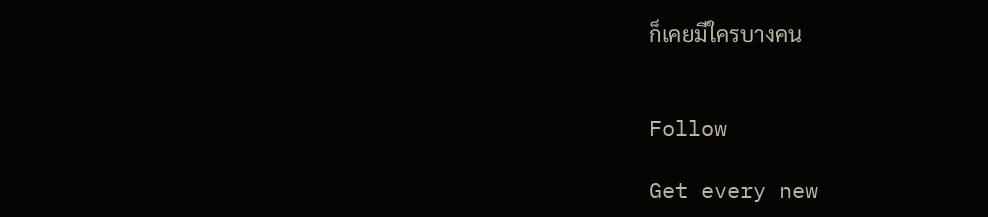ก็เคยมีใครบางคน


Follow

Get every new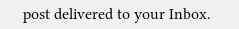post delivered to your Inbox.